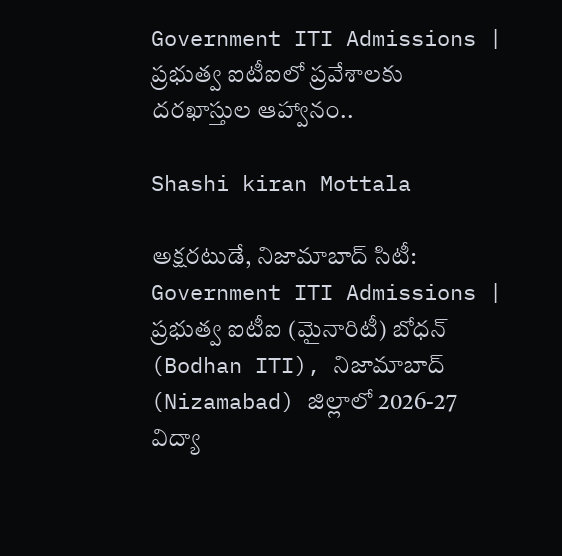Government ITI Admissions | ప్రభుత్వ ఐటీఐలో ప్రవేశాలకు దరఖాస్తుల ఆహ్వానం..

Shashi kiran Mottala

అక్షరటుడే, నిజామాబాద్ సిటీ: Government ITI Admissions | ప్రభుత్వ ఐటీఐ (మైనారిటీ) బోధన్ (Bodhan ITI), నిజామాబాద్ (Nizamabad) జిల్లాలో 2026-27 విద్యా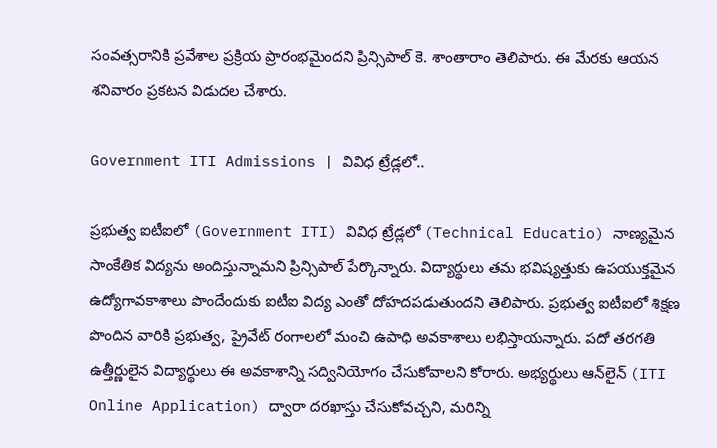సంవత్సరానికి ప్రవేశాల ప్రక్రియ ప్రారంభమైందని ప్రిన్సిపాల్ కె. శాంతారాం తెలిపారు. ఈ మేరకు ఆయన శనివారం ప్రకటన విడుదల చేశారు.

Government ITI Admissions | వివిధ ట్రేడ్లలో..

ప్రభుత్వ ఐటీఐలో (Government ITI) వివిధ ట్రేడ్లలో (Technical Educatio) నాణ్యమైన సాంకేతిక విద్యను అందిస్తున్నామని ప్రిన్సిపాల్ పేర్కొన్నారు. విద్యార్థులు తమ భవిష్యత్తుకు ఉపయుక్తమైన ఉద్యోగావకాశాలు పొందేందుకు ఐటీఐ విద్య ఎంతో దోహదపడుతుందని తెలిపారు. ప్రభుత్వ ఐటీఐలో శిక్షణ పొందిన వారికి ప్రభుత్వ, ప్రైవేట్ రంగాలలో మంచి ఉపాధి అవకాశాలు లభిస్తాయన్నారు. పదో తరగతి ఉత్తీర్ణులైన విద్యార్థులు ఈ అవకాశాన్ని సద్వినియోగం చేసుకోవాలని కోరారు. అభ్యర్థులు ఆన్‌లైన్ (ITI Online Application) ద్వారా దరఖాస్తు చేసుకోవచ్చని, మరిన్ని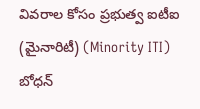వివరాల కోసం ప్రభుత్వ ఐటీఐ (మైనారిటీ) (Minority ITI) బోధన్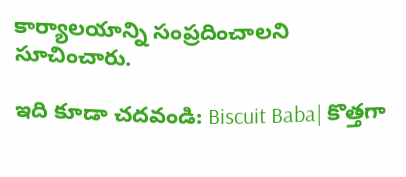కార్యాలయాన్ని సంప్రదించాలని సూచించారు.

ఇది కూడా చదవండి: Biscuit Baba| కొత్తగా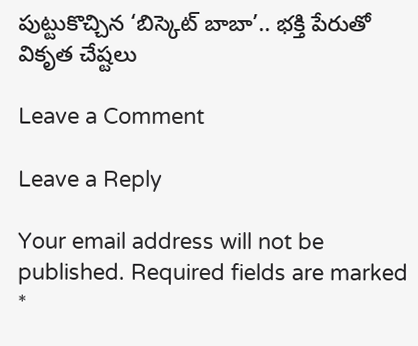పుట్టుకొచ్చిన ‘బిస్కెట్ బాబా’.. భక్తి పేరుతో వికృత చేష్టలు

Leave a Comment

Leave a Reply

Your email address will not be published. Required fields are marked *